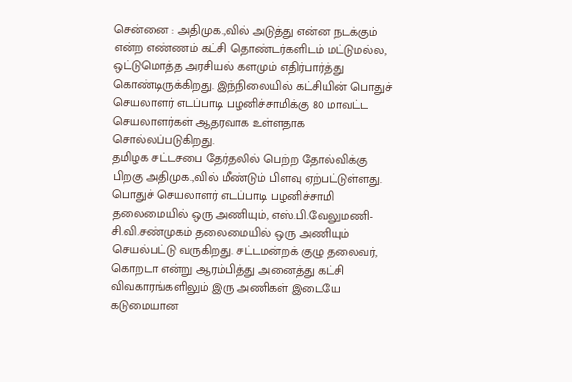சென்னை : அதிமுக.,வில் அடுத்து என்ன நடக்கும் என்ற எண்ணம் கட்சி தொண்டர்களிடம் மட்டுமல்ல, ஒட்டுமொத்த அரசியல் களமும் எதிர்பார்த்து கொண்டிருக்கிறது. இந்நிலையில் கட்சியின் பொதுச் செயலாளர் எடப்பாடி பழனிச்சாமிக்கு 80 மாவட்ட செயலாளர்கள் ஆதரவாக உள்ளதாக சொல்லப்படுகிறது.
தமிழக சட்டசபை தேர்தலில் பெற்ற தோல்விக்கு பிறகு அதிமுக.,வில் மீண்டும் பிளவு ஏற்பட்டுள்ளது. பொதுச் செயலாளர் எடப்பாடி பழனிச்சாமி தலைமையில் ஒரு அணியும், எஸ்.பி.வேலுமணி-சி.வி.சண்முகம் தலைமையில் ஒரு அணியும் செயல்பட்டு வருகிறது. சட்டமன்றக் குழு தலைவர், கொறடா என்று ஆரம்பித்து அனைத்து கட்சி விவகாரங்களிலும் இரு அணிகள் இடையே கடுமையான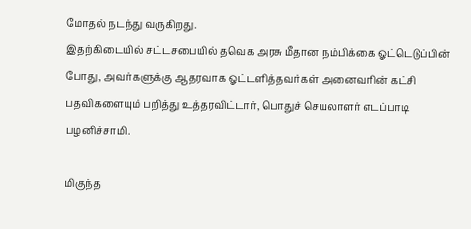மோதல் நடந்து வருகிறது.
இதற்கிடையில் சட்டசபையில் தவெக அரசு மீதான நம்பிக்கை ஓட்டெடுப்பின் போது, அவர்களுக்கு ஆதரவாக ஓட்டளித்தவர்கள் அனைவரின் கட்சி பதவிகளையும் பறித்து உத்தரவிட்டார், பொதுச் செயலாளர் எடப்பாடி பழனிச்சாமி.

மிகுந்த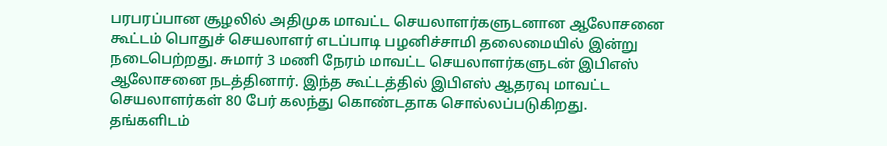பரபரப்பான சூழலில் அதிமுக மாவட்ட செயலாளர்களுடனான ஆலோசனை கூட்டம் பொதுச் செயலாளர் எடப்பாடி பழனிச்சாமி தலைமையில் இன்று நடைபெற்றது. சுமார் 3 மணி நேரம் மாவட்ட செயலாளர்களுடன் இபிஎஸ் ஆலோசனை நடத்தினார். இந்த கூட்டத்தில் இபிஎஸ் ஆதரவு மாவட்ட செயலாளர்கள் 80 பேர் கலந்து கொண்டதாக சொல்லப்படுகிறது.
தங்களிடம்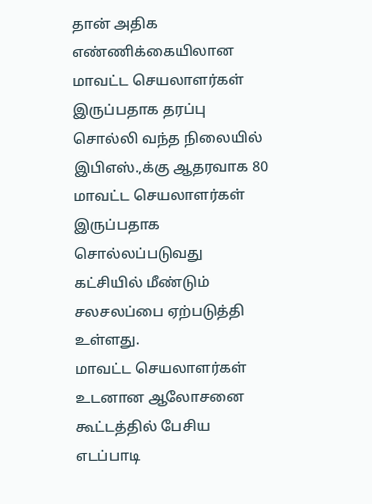தான் அதிக எண்ணிக்கையிலான மாவட்ட செயலாளர்கள் இருப்பதாக தரப்பு சொல்லி வந்த நிலையில் இபிஎஸ்.,க்கு ஆதரவாக 80 மாவட்ட செயலாளர்கள் இருப்பதாக சொல்லப்படுவது கட்சியில் மீண்டும் சலசலப்பை ஏற்படுத்தி உள்ளது.
மாவட்ட செயலாளர்கள் உடனான ஆலோசனை கூட்டத்தில் பேசிய எடப்பாடி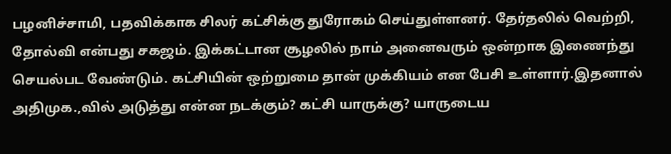பழனிச்சாமி, பதவிக்காக சிலர் கட்சிக்கு துரோகம் செய்துள்ளனர். தேர்தலில் வெற்றி, தோல்வி என்பது சகஜம். இக்கட்டான சூழலில் நாம் அனைவரும் ஒன்றாக இணைந்து செயல்பட வேண்டும். கட்சியின் ஒற்றுமை தான் முக்கியம் என பேசி உள்ளார்.இதனால் அதிமுக.,வில் அடுத்து என்ன நடக்கும்? கட்சி யாருக்கு? யாருடைய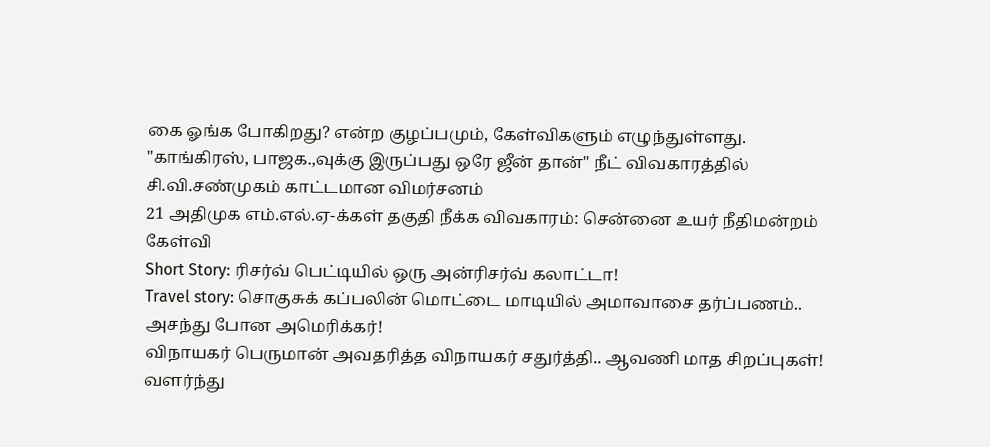கை ஓங்க போகிறது? என்ற குழப்பமும், கேள்விகளும் எழுந்துள்ளது.
"காங்கிரஸ், பாஜக.,வுக்கு இருப்பது ஒரே ஜீன் தான்" நீட் விவகாரத்தில் சி.வி.சண்முகம் காட்டமான விமர்சனம்
21 அதிமுக எம்.எல்.ஏ-க்கள் தகுதி நீக்க விவகாரம்: சென்னை உயர் நீதிமன்றம் கேள்வி
Short Story: ரிசர்வ் பெட்டியில் ஒரு அன்ரிசர்வ் கலாட்டா!
Travel story: சொகுசுக் கப்பலின் மொட்டை மாடியில் அமாவாசை தர்ப்பணம்.. அசந்து போன அமெரிக்கர்!
விநாயகர் பெருமான் அவதரித்த விநாயகர் சதுர்த்தி.. ஆவணி மாத சிறப்புகள்!
வளர்ந்து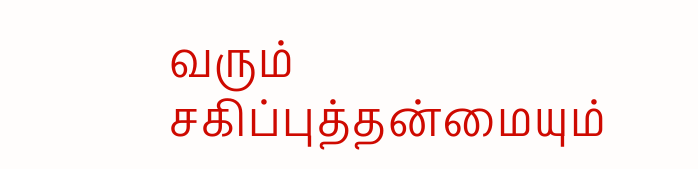வரும் சகிப்புத்தன்மையும்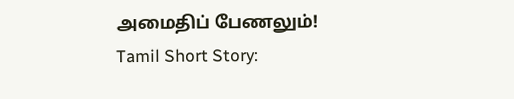அமைதிப் பேணலும்!
Tamil Short Story: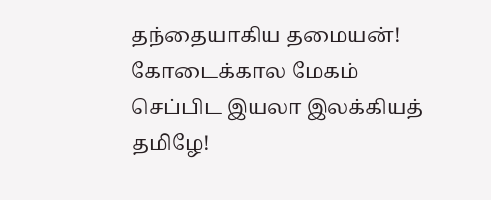தந்தையாகிய தமையன்!
கோடைக்கால மேகம்
செப்பிட இயலா இலக்கியத் தமிழே!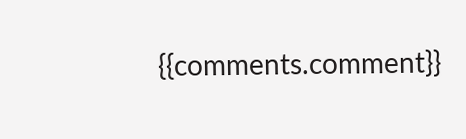{{comments.comment}}